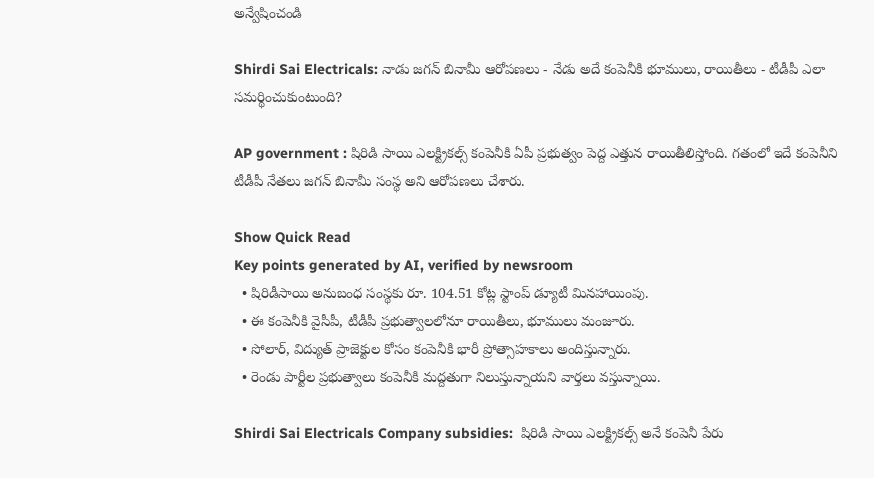అన్వేషించండి

Shirdi Sai Electricals: నాడు జగన్ బినామీ ఆరోపణలు - నేడు అదే కంపెనీకి భూములు, రాయితీలు - టీడీపీ ఎలా సమర్థించుకుంటుంది?

AP government : షిరిడి సాయి ఎలక్ట్రికల్స్ కంపెనీకి ఏపీ ప్రభుత్వం పెద్ద ఎత్తున రాయితీలిస్తోంది. గతంలో ఇదే కంపెనీని టీడీపీ నేతలు జగన్ బినామీ సంస్థ అని ఆరోపణలు చేశారు.

Show Quick Read
Key points generated by AI, verified by newsroom
  • షిరిడీసాయి అనుబంధ సంస్థకు రూ. 104.51 కోట్ల స్టాంప్ డ్యూటీ మినహాయింపు.
  • ఈ కంపెనీకి వైసీపీ, టీడీపీ ప్రభుత్వాలలోనూ రాయితీలు, భూములు మంజూరు.
  • సోలార్, విద్యుత్ ప్రాజెక్టుల కోసం కంపెనీకి భారీ ప్రోత్సాహకాలు అందిస్తున్నారు.
  • రెండు పార్టీల ప్రభుత్వాలు కంపెనీకి మద్దతుగా నిలుస్తున్నాయని వార్తలు వస్తున్నాయి.

Shirdi Sai Electricals Company subsidies:  షిరిడి సాయి ఎలక్ట్రికల్స్ అనే కంపెనీ పేరు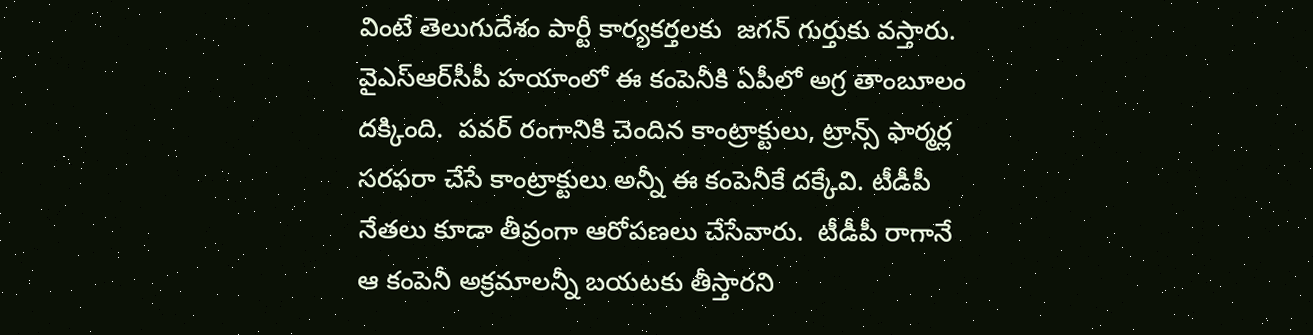వింటే తెలుగుదేశం పార్టీ కార్యకర్తలకు  జగన్ గుర్తుకు వస్తారు.  వైఎస్ఆర్‌సీపీ హయాంలో ఈ కంపెనీకి ఏపీలో అగ్ర తాంబూలం దక్కింది.  పవర్ రంగానికి చెందిన కాంట్రాక్టులు, ట్రాన్స్ ఫార్మర్ల సరఫరా చేసే కాంట్రాక్టులు అన్నీ ఈ కంపెనీకే దక్కేవి. టీడీపీ నేతలు కూడా తీవ్రంగా ఆరోపణలు చేసేవారు.  టీడీపీ రాగానే  ఆ కంపెనీ అక్రమాలన్నీ బయటకు తీస్తారని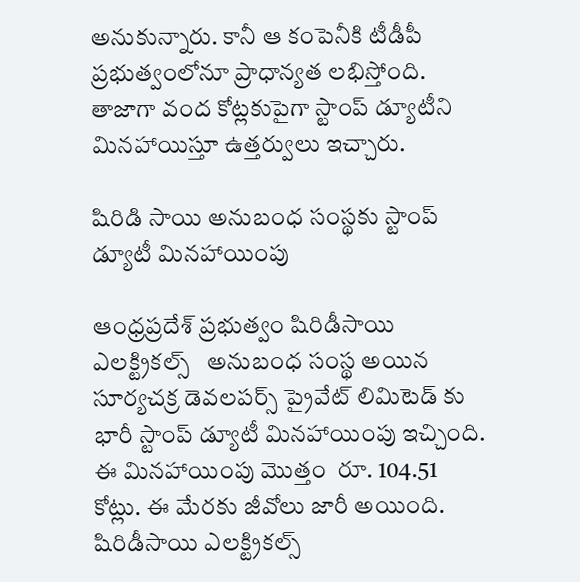అనుకున్నారు. కానీ ఆ కంపెనీకి టీడీపీ ప్రభుత్వంలోనూ ప్రాధాన్యత లభిస్తోంది.  తాజాగా వంద కోట్లకుపైగా స్టాంప్ డ్యూటీని మినహాయిస్తూ ఉత్తర్వులు ఇచ్చారు.

షిరిడి సాయి అనుబంధ సంస్థకు స్టాంప్ డ్యూటీ మినహాయింపు

ఆంధ్రప్రదేశ్ ప్రభుత్వం షిరిడీసాయి ఎలక్ట్రికల్స్   అనుబంధ సంస్థ అయిన  సూర్యచక్ర డెవలపర్స్ ప్రైవేట్ లిమిటెడ్ కు భారీ స్టాంప్ డ్యూటీ మినహాయింపు ఇచ్చింది. ఈ మినహాయింపు మొత్తం  రూ. 104.51 కోట్లు. ఈ మేరకు జీవోలు జారీ అయింది.  షిరిడీసాయి ఎలక్ట్రికల్స్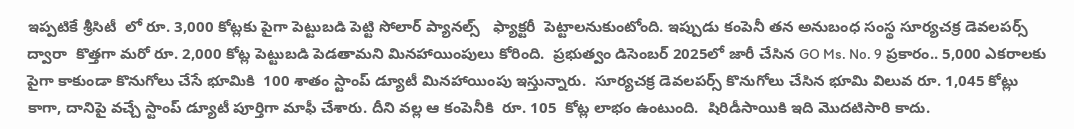ఇప్పటికే శ్రీసిటీ  లో రూ. 3,000 కోట్లకు పైగా పెట్టుబడి పెట్టి సోలార్ ప్యానల్స్   ఫ్యాక్టరీ  పెట్టాలనుకుంటోంది. ఇప్పుడు కంపెనీ తన అనుబంధ సంస్థ సూర్యచక్ర డెవలపర్స్ ద్వారా  కొత్తగా మరో రూ. 2,000 కోట్ల పెట్టుబడి పెడతామని మినహాయింపులు కోరింది.  ప్రభుత్వం డిసెంబర్ 2025లో జారీ చేసిన GO Ms. No. 9 ప్రకారం.. 5,000 ఎకరాలకు పైగా కాకుండా కొనుగోలు చేసే భూమికి  100 శాతం స్టాంప్ డ్యూటీ మినహాయింపు ఇస్తున్నారు.  సూర్యచక్ర డెవలపర్స్ కొనుగోలు చేసిన భూమి విలువ రూ. 1,045 కోట్లు కాగా, దానిపై వచ్చే స్టాంప్ డ్యూటీ పూర్తిగా మాఫీ చేశారు. దీని వల్ల ఆ కంపెనీకి  రూ. 105  కోట్ల లాభం ఉంటుంది.  షిరిడీసాయికి ఇది మొదటిసారి కాదు.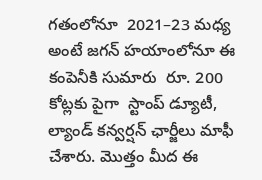గతంలోనూ  2021–23 మధ్య  అంటే జగన్ హయాంలోనూ ఈ కంపెనీకి సుమారు  రూ. 200 కోట్లకు పైగా  స్టాంప్ డ్యూటీ, ల్యాండ్ కన్వర్షన్ ఛార్జీలు మాఫీ చేశారు. మొత్తం మీద ఈ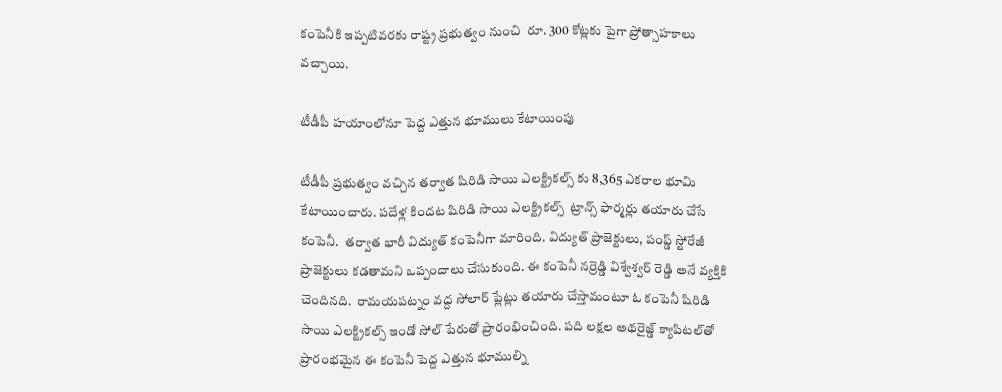కంపెనీకి ఇప్పటివరకు రాష్ట్ర ప్రభుత్వం నుంచి  రూ. 300 కోట్లకు పైగా ప్రోత్సాహకాలు  వచ్చాయి.

టీడీపీ హయాంలోనూ పెద్ద ఎత్తున భూములు కేటాయింపు

టీడీపీ ప్రభుత్వం వచ్చిన తర్వాత షిరిడి సాయి ఎలక్ట్రికల్స్ కు 8,365 ఎకరాల భూమి కేటాయించారు. పదేళ్ల కిందట షిరిడి సాయి ఎలక్ట్రికల్స్  ట్రాన్స్ ఫార్మర్లు తయారు చేసే కంపెనీ.  తర్వాత భారీ విద్యుత్ కంపెనీగా మారింది. విద్యుత్ ప్రాజెక్టులు, పంప్డ్ స్టోరేజీ ప్రాజెక్టులు కడతామని ఒప్పందాలు చేసుకుంది. ఈ కంపెనీ నర్రెడ్డి విశ్వేశ్వర్ రెడ్డి అనే వ్యక్తికి చెందినది.  రామయపట్నం వద్ద సోలార్ ప్లేట్లు తయారు చేస్తామంటూ ఓ కంపెనీ షిరిడి సాయి ఎలక్ట్రికల్స్ ఇండో సోల్ పేరుతో ప్రారంభించింది. పది లక్షల అథరైజ్డ్ క్యాపిటల్‌తో  ప్రారంభమైన ఈ కంపెనీ పెద్ద ఎత్తున భూముల్ని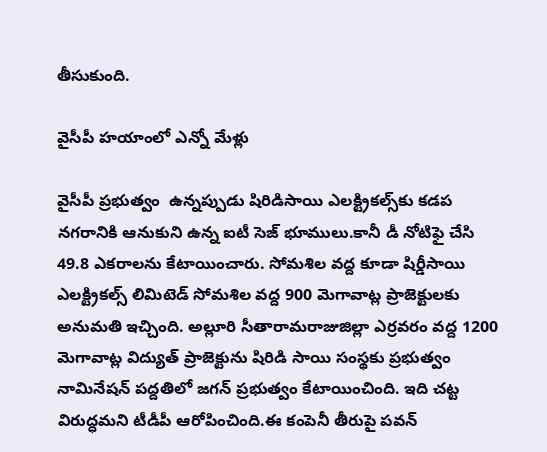తీసుకుంది.

వైసీపీ హయాంలో ఎన్నో మేళ్లు

వైసీపీ ప్రభుత్వం  ఉన్నప్పుడు షిరిడిసాయి ఎలక్ట్రికల్స్‌కు కడప నగరానికి ఆనుకుని ఉన్న ఐటీ సెజ్ భూములు.కానీ డీ నోటిఫై చేసి 49.8 ఎకరాలను కేటాయించారు. సోమశిల వద్ద కూడా షిర్డీసాయి ఎలక్ట్రికల్స్ లిమిటెడ్ సోమశిల వద్ద 900 మెగావాట్ల ప్రాజెక్టులకు అనుమతి ఇచ్చింది. అల్లూరి సీతారామరాజుజిల్లా ఎర్రవరం వద్ద 1200 మెగావాట్ల విద్యుత్ ప్రాజెక్టును షిరిడి సాయి సంస్థకు ప్రభుత్వం నామినేషన్ పద్దతిలో జగన్ ప్రభుత్వం కేటాయించింది. ఇది చట్ట విరుద్ధమని టీడీపీ ఆరోపించింది.ఈ కంపెనీ తీరుపై పవన్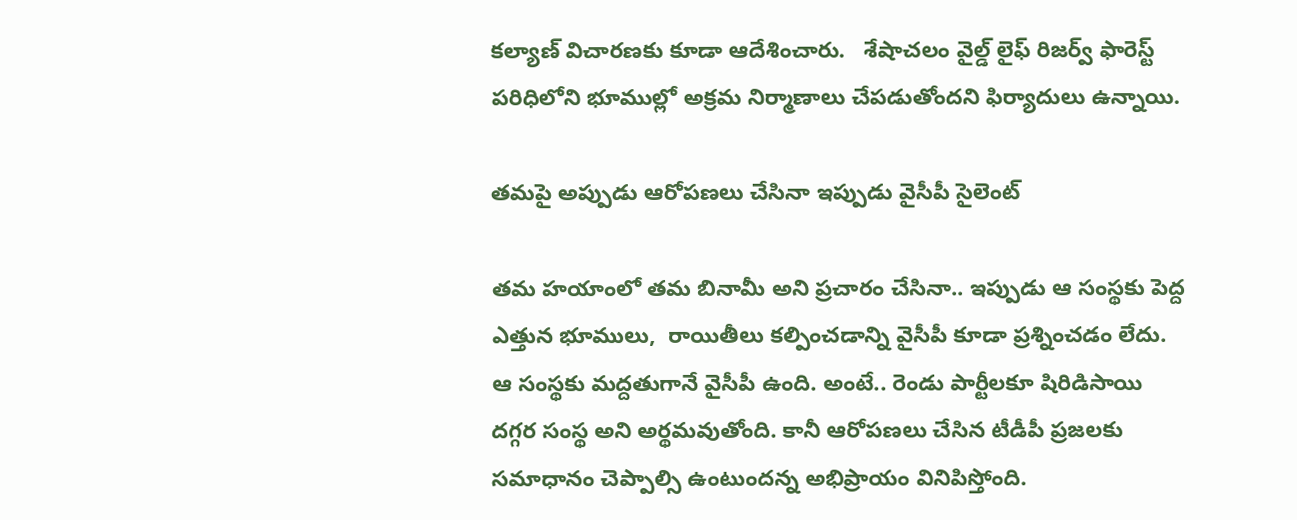కల్యాణ్ విచారణకు కూడా ఆదేశించారు.   శేషాచలం వైల్డ్ లైఫ్ రిజర్వ్ ఫారెస్ట్ పరిధిలోని భూముల్లో అక్రమ నిర్మాణాలు చేపడుతోందని ఫిర్యాదులు ఉన్నాయి.

తమపై అప్పుడు ఆరోపణలు చేసినా ఇప్పుడు వైసీపీ సైలెంట్

తమ హయాంలో తమ బినామీ అని ప్రచారం చేసినా.. ఇప్పుడు ఆ సంస్థకు పెద్ద ఎత్తున భూములు,  రాయితీలు కల్పించడాన్ని వైసీపీ కూడా ప్రశ్నించడం లేదు.  ఆ సంస్థకు మద్దతుగానే వైసీపీ ఉంది. అంటే.. రెండు పార్టీలకూ షిరిడిసాయి దగ్గర సంస్థ అని అర్థమవుతోంది. కానీ ఆరోపణలు చేసిన టీడీపీ ప్రజలకు సమాధానం చెప్పాల్సి ఉంటుందన్న అభిప్రాయం వినిపిస్తోంది.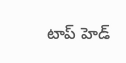టాప్ హెడ్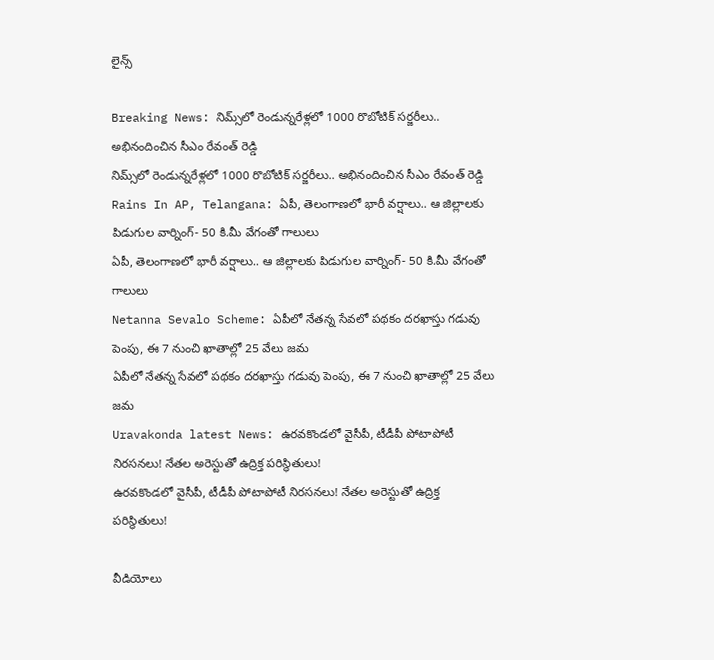లైన్స్

Breaking News: నిమ్స్‌లో రెండున్నరేళ్లలో 1000 రొబోటిక్ సర్జరీలు.. అభినందించిన సీఎం రేవంత్ రెడ్డి
నిమ్స్‌లో రెండున్నరేళ్లలో 1000 రొబోటిక్ సర్జరీలు.. అభినందించిన సీఎం రేవంత్ రెడ్డి
Rains In AP, Telangana: ఏపీ, తెలంగాణలో భారీ వర్షాలు.. ఆ జిల్లాలకు పిడుగుల వార్నింగ్- 50 కి.మీ వేగంతో గాలులు
ఏపీ, తెలంగాణలో భారీ వర్షాలు.. ఆ జిల్లాలకు పిడుగుల వార్నింగ్- 50 కి.మీ వేగంతో గాలులు
Netanna Sevalo Scheme: ఏపీలో నేతన్న సేవలో పథకం దరఖాస్తు గడువు పెంపు, ఈ 7 నుంచి ఖాతాల్లో 25 వేలు జమ
ఏపీలో నేతన్న సేవలో పథకం దరఖాస్తు గడువు పెంపు, ఈ 7 నుంచి ఖాతాల్లో 25 వేలు జమ
Uravakonda latest News: ఉరవకొండలో వైసీపీ, టీడీపీ పోటాపోటీ నిరసనలు! నేతల అరెస్టుతో ఉద్రిక్త పరిస్థితులు!
ఉరవకొండలో వైసీపీ, టీడీపీ పోటాపోటీ నిరసనలు! నేతల అరెస్టుతో ఉద్రిక్త పరిస్థితులు!

వీడియోలు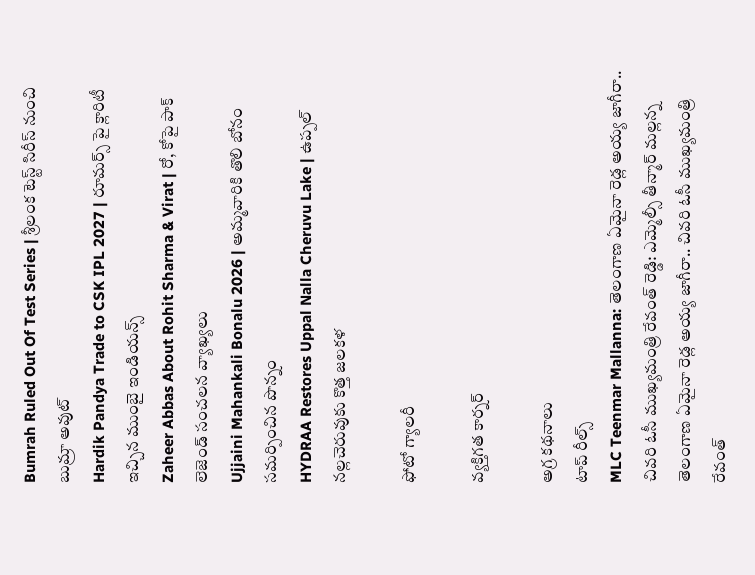Bumrah Ruled Out Of Test Series | శ్రీలంక టెస్ట్ సిరీస్‌ నుంచి బుమ్రా అవుట్
Hardik Pandya Trade to CSK IPL 2027 | రూమర్స్ పై క్లారిటీ ఇచ్చిన ముంబై ఇండియన్స్
Zaheer Abbas About Rohit Sharma & Virat | రో, కోపై పాక్ లెజెండ్ సంచలన వ్యాఖ్యలు
Ujjaini Mahankali Bonalu 2026 | అమ్మవారికి తొలి బోనం సమర్పించిన పొన్నం
HYDRAA Restores Uppal Nalla Cheruvu Lake | ఉప్పల్ నల్లచెరువుకు కొత్త జలకళ

ఫోటో గ్యాలరీ

వ్యక్తిగత కార్నర్

అగ్ర కథనాలు
టాప్ రీల్స్
MLC Teenmar Mallanna: తెలంగాణ ఏమైనా రెడ్ల అయ్య జాగీరా.. చివరి ఓసీ ముఖ్యమంత్రి రేవంత్ రెడ్డి: ఎమ్మెల్సీ తీన్మార్ మల్లన్న
తెలంగాణ ఏమైనా రెడ్ల అయ్య జాగీరా.. చివరి ఓసీ ముఖ్యమంత్రి రేవంత్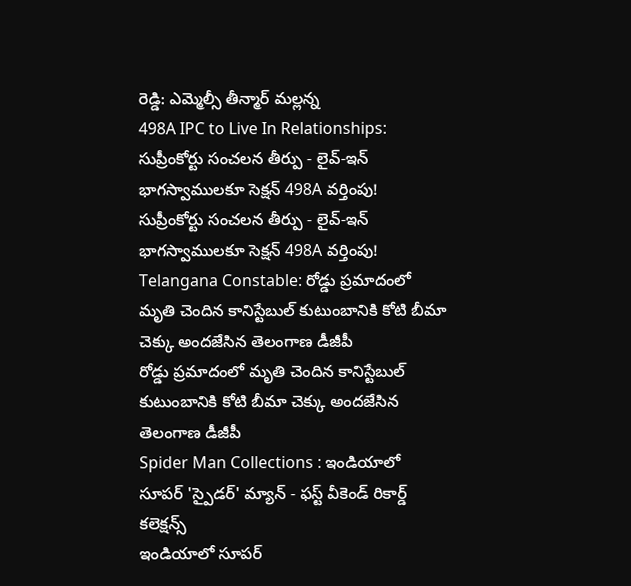రెడ్డి: ఎమ్మెల్సీ తీన్మార్ మల్లన్న
498A IPC to Live In Relationships: సుప్రీంకోర్టు సంచలన తీర్పు - లైవ్-ఇన్ భాగస్వాములకూ సెక్షన్ 498A వర్తింపు!
సుప్రీంకోర్టు సంచలన తీర్పు - లైవ్-ఇన్ భాగస్వాములకూ సెక్షన్ 498A వర్తింపు!
Telangana Constable: రోడ్డు ప్రమాదంలో మృతి చెందిన కానిస్టేబుల్‌ కుటుంబానికి కోటి బీమా చెక్కు అందజేసిన తెలంగాణ డీజీపీ
రోడ్డు ప్రమాదంలో మృతి చెందిన కానిస్టేబుల్‌ కుటుంబానికి కోటి బీమా చెక్కు అందజేసిన తెలంగాణ డీజీపీ
Spider Man Collections : ఇండియాలో సూపర్ 'స్పైడర్' మ్యాన్ - ఫస్ట్ వీకెండ్ రికార్డ్ కలెక్షన్స్
ఇండియాలో సూపర్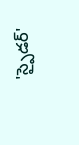'స్పైడర్'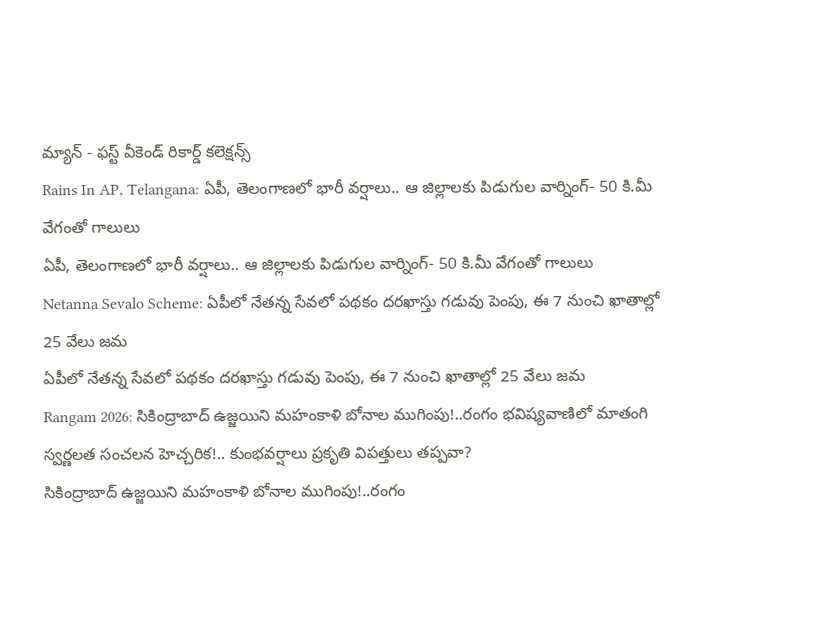మ్యాన్ - ఫస్ట్ వీకెండ్ రికార్డ్ కలెక్షన్స్
Rains In AP, Telangana: ఏపీ, తెలంగాణలో భారీ వర్షాలు.. ఆ జిల్లాలకు పిడుగుల వార్నింగ్- 50 కి.మీ వేగంతో గాలులు
ఏపీ, తెలంగాణలో భారీ వర్షాలు.. ఆ జిల్లాలకు పిడుగుల వార్నింగ్- 50 కి.మీ వేగంతో గాలులు
Netanna Sevalo Scheme: ఏపీలో నేతన్న సేవలో పథకం దరఖాస్తు గడువు పెంపు, ఈ 7 నుంచి ఖాతాల్లో 25 వేలు జమ
ఏపీలో నేతన్న సేవలో పథకం దరఖాస్తు గడువు పెంపు, ఈ 7 నుంచి ఖాతాల్లో 25 వేలు జమ
Rangam 2026: సికింద్రాబాద్‌ ఉజ్జయిని మహంకాళి బోనాల ముగింపు!..రంగం భవిష్యవాణిలో మాతంగి స్వర్ణలత సంచలన హెచ్చరిక!.. కుంభవర్షాలు ప్రకృతి విపత్తులు తప్పవా?
సికింద్రాబాద్‌ ఉజ్జయిని మహంకాళి బోనాల ముగింపు!..రంగం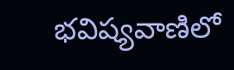భవిష్యవాణిలో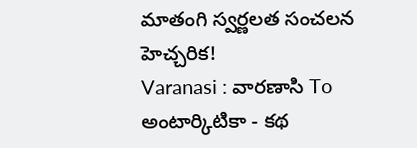మాతంగి స్వర్ణలత సంచలన హెచ్చరిక!
Varanasi : వారణాసి To అంటార్కిటికా - కథ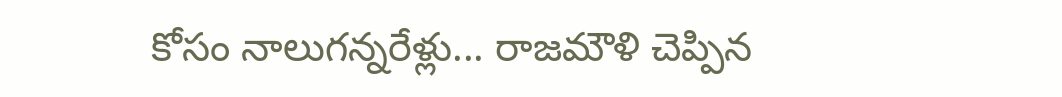కోసం నాలుగన్నరేళ్లు... రాజమౌళి చెప్పిన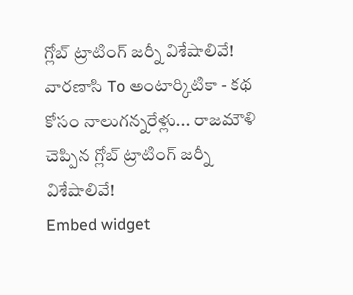గ్లోబ్ ట్రాటింగ్ జర్నీ విశేషాలివే!
వారణాసి To అంటార్కిటికా - కథ కోసం నాలుగన్నరేళ్లు... రాజమౌళి చెప్పిన గ్లోబ్ ట్రాటింగ్ జర్నీ విశేషాలివే!
Embed widget